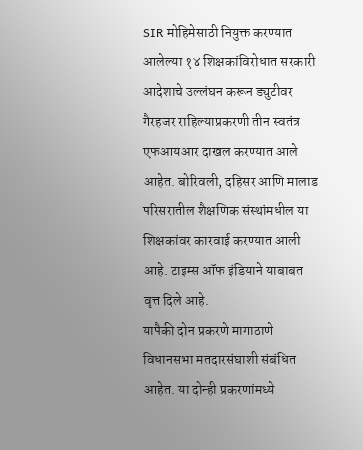SIR मोहिमेसाठी नियुक्त करण्यात आलेल्या १४ शिक्षकांविरोधात सरकारी आदेशाचे उल्लंघन करून ड्युटीवर गैरहजर राहिल्याप्रकरणी तीन स्वतंत्र एफआयआर दाखल करण्यात आले आहेत. बोरिवली, दहिसर आणि मालाड परिसरातील शैक्षणिक संस्थांमधील या शिक्षकांवर कारवाई करण्यात आली आहे. टाइम्स ऑफ इंडियाने याबाबत वृत्त दिले आहे.
यापैकी दोन प्रकरणे मागाठाणे विधानसभा मतदारसंघाशी संबंधित आहेत. या दोन्ही प्रकरणांमध्ये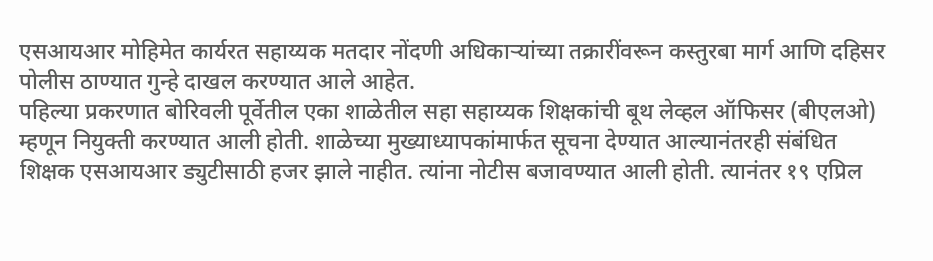एसआयआर मोहिमेत कार्यरत सहाय्यक मतदार नोंदणी अधिकाऱ्यांच्या तक्रारींवरून कस्तुरबा मार्ग आणि दहिसर पोलीस ठाण्यात गुन्हे दाखल करण्यात आले आहेत.
पहिल्या प्रकरणात बोरिवली पूर्वेतील एका शाळेतील सहा सहाय्यक शिक्षकांची बूथ लेव्हल ऑफिसर (बीएलओ) म्हणून नियुक्ती करण्यात आली होती. शाळेच्या मुख्याध्यापकांमार्फत सूचना देण्यात आल्यानंतरही संबंधित शिक्षक एसआयआर ड्युटीसाठी हजर झाले नाहीत. त्यांना नोटीस बजावण्यात आली होती. त्यानंतर १९ एप्रिल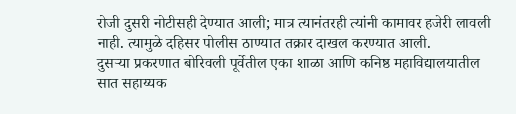रोजी दुसरी नोटीसही देण्यात आली; मात्र त्यानंतरही त्यांनी कामावर हजेरी लावली नाही. त्यामुळे दहिसर पोलीस ठाण्यात तक्रार दाखल करण्यात आली.
दुसऱ्या प्रकरणात बोरिवली पूर्वेतील एका शाळा आणि कनिष्ठ महाविद्यालयातील सात सहाय्यक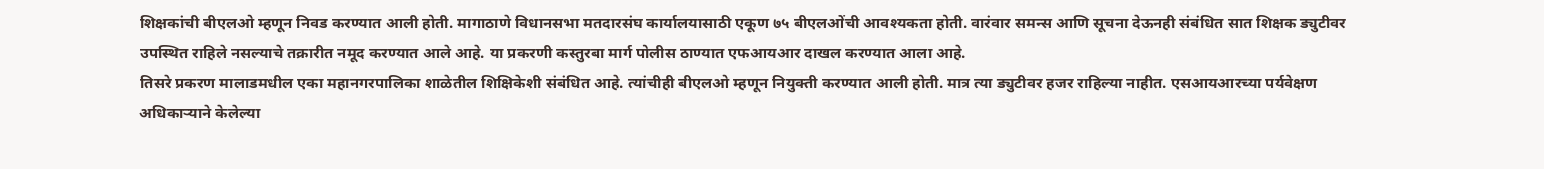शिक्षकांची बीएलओ म्हणून निवड करण्यात आली होती. मागाठाणे विधानसभा मतदारसंघ कार्यालयासाठी एकूण ७५ बीएलओंची आवश्यकता होती. वारंवार समन्स आणि सूचना देऊनही संबंधित सात शिक्षक ड्युटीवर उपस्थित राहिले नसल्याचे तक्रारीत नमूद करण्यात आले आहे. या प्रकरणी कस्तुरबा मार्ग पोलीस ठाण्यात एफआयआर दाखल करण्यात आला आहे.
तिसरे प्रकरण मालाडमधील एका महानगरपालिका शाळेतील शिक्षिकेशी संबंधित आहे. त्यांचीही बीएलओ म्हणून नियुक्ती करण्यात आली होती. मात्र त्या ड्युटीवर हजर राहिल्या नाहीत. एसआयआरच्या पर्यवेक्षण अधिकाऱ्याने केलेल्या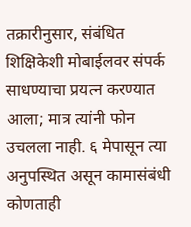तक्रारीनुसार, संबंधित शिक्षिकेशी मोबाईलवर संपर्क साधण्याचा प्रयत्न करण्यात आला; मात्र त्यांनी फोन उचलला नाही. ६ मेपासून त्या अनुपस्थित असून कामासंबंधी कोणताही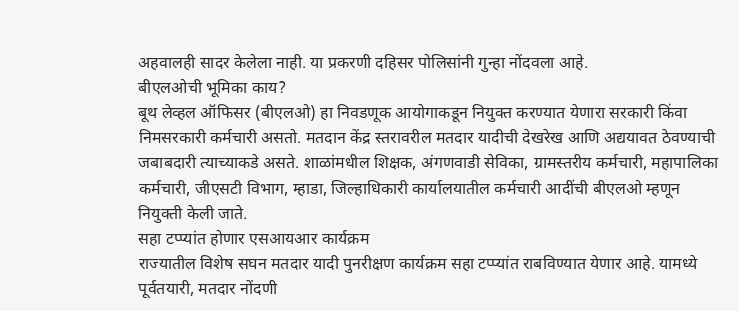अहवालही सादर केलेला नाही. या प्रकरणी दहिसर पोलिसांनी गुन्हा नोंदवला आहे.
बीएलओची भूमिका काय?
बूथ लेव्हल ऑफिसर (बीएलओ) हा निवडणूक आयोगाकडून नियुक्त करण्यात येणारा सरकारी किंवा निमसरकारी कर्मचारी असतो. मतदान केंद्र स्तरावरील मतदार यादीची देखरेख आणि अद्ययावत ठेवण्याची जबाबदारी त्याच्याकडे असते. शाळांमधील शिक्षक, अंगणवाडी सेविका, ग्रामस्तरीय कर्मचारी, महापालिका कर्मचारी, जीएसटी विभाग, म्हाडा, जिल्हाधिकारी कार्यालयातील कर्मचारी आदींची बीएलओ म्हणून नियुक्ती केली जाते.
सहा टप्प्यांत होणार एसआयआर कार्यक्रम
राज्यातील विशेष सघन मतदार यादी पुनरीक्षण कार्यक्रम सहा टप्प्यांत राबविण्यात येणार आहे. यामध्ये पूर्वतयारी, मतदार नोंदणी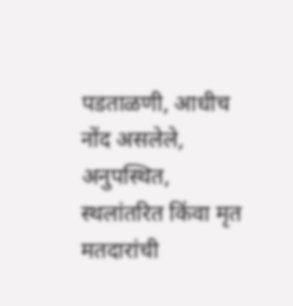पडताळणी, आधीच नोंद असलेले, अनुपस्थित, स्थलांतरित किंवा मृत मतदारांची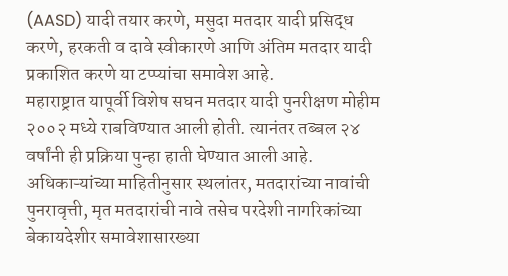(AASD) यादी तयार करणे, मसुदा मतदार यादी प्रसिद्ध करणे, हरकती व दावे स्वीकारणे आणि अंतिम मतदार यादी प्रकाशित करणे या टप्प्यांचा समावेश आहे.
महाराष्ट्रात यापूर्वी विशेष सघन मतदार यादी पुनरीक्षण मोहीम २००२ मध्ये राबविण्यात आली होती. त्यानंतर तब्बल २४ वर्षांनी ही प्रक्रिया पुन्हा हाती घेण्यात आली आहे.
अधिकाऱ्यांच्या माहितीनुसार स्थलांतर, मतदारांच्या नावांची पुनरावृत्ती, मृत मतदारांची नावे तसेच परदेशी नागरिकांच्या बेकायदेशीर समावेशासारख्या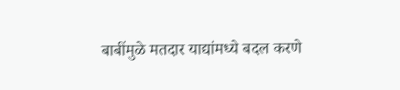बाबींमुळे मतदार याद्यांमध्ये बदल करणे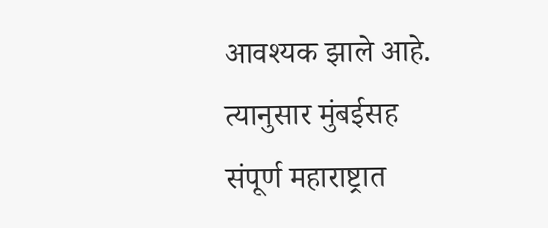आवश्यक झाले आहे. त्यानुसार मुंबईसह संपूर्ण महाराष्ट्रात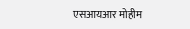एसआयआर मोहीम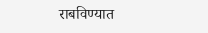राबविण्यात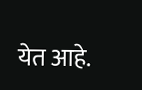येत आहे.